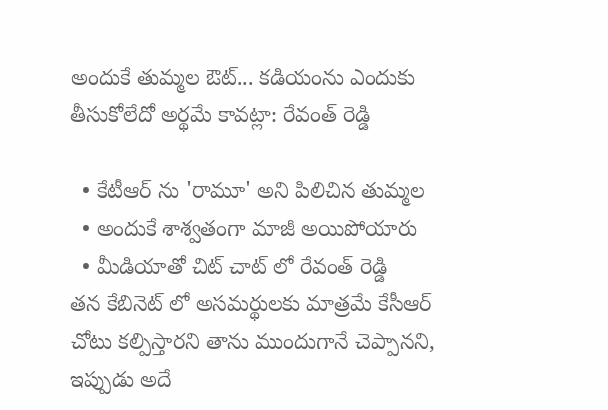అందుకే తుమ్మల ఔట్... కడియంను ఎందుకు తీసుకోలేదో అర్థమే కావట్లా: రేవంత్ రెడ్డి

  • కేటీఆర్ ను 'రామూ' అని పిలిచిన తుమ్మల
  • అందుకే శాశ్వతంగా మాజీ అయిపోయారు
  • మీడియాతో చిట్ చాట్ లో రేవంత్ రెడ్డి
తన కేబినెట్ లో అసమర్థులకు మాత్రమే కేసీఆర్‌ చోటు కల్పిస్తారని తాను ముందుగానే చెప్పానని, ఇప్పుడు అదే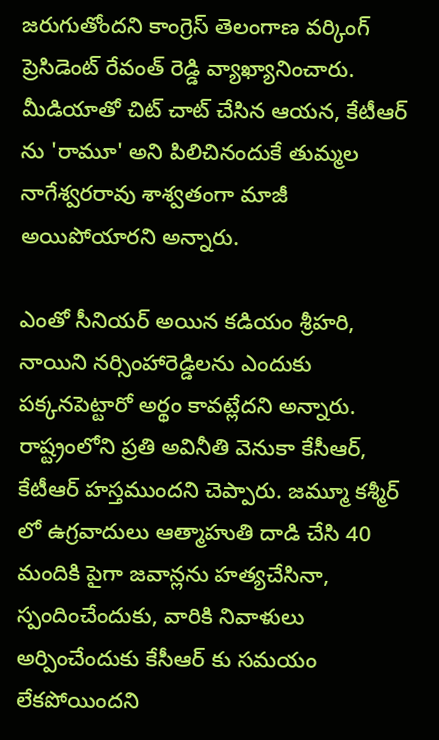జరుగుతోందని కాంగ్రెస్ తెలంగాణ వర్కింగ్ ప్రెసిడెంట్ రేవంత్‌ రెడ్డి వ్యాఖ్యానించారు. మీడియాతో చిట్ చాట్ చేసిన ఆయన, కేటీఆర్ ను 'రామూ' అని పిలిచినందుకే తుమ్మల నాగేశ్వరరావు శాశ్వతంగా మాజీ అయిపోయారని అన్నారు.

ఎంతో సీనియర్ అయిన కడియం శ్రీహరి, నాయిని నర్సింహారెడ్డిలను ఎందుకు పక్కనపెట్టారో అర్థం కావట్లేదని అన్నారు. రాష్ట్రంలోని ప్రతి అవినీతి వెనుకా కేసీఆర్, కేటీఆర్ హస్తముందని చెప్పారు. జమ్మూ కశ్మీర్ లో ఉగ్రవాదులు ఆత్మాహుతి దాడి చేసి 40 మందికి పైగా జవాన్లను హత్యచేసినా, స్పందించేందుకు, వారికి నివాళులు అర్పించేందుకు కేసీఆర్ కు సమయం లేకపోయిందని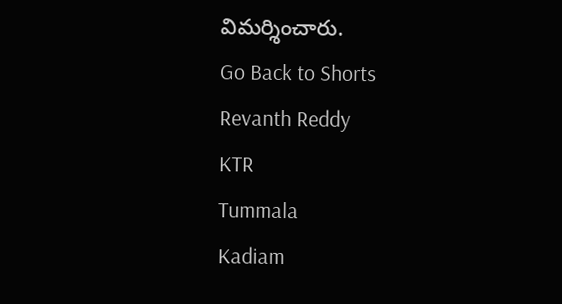విమర్శించారు.
Go Back to Shorts
Revanth Reddy
KTR
Tummala
Kadiam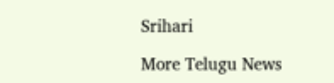Srihari

More Telugu News